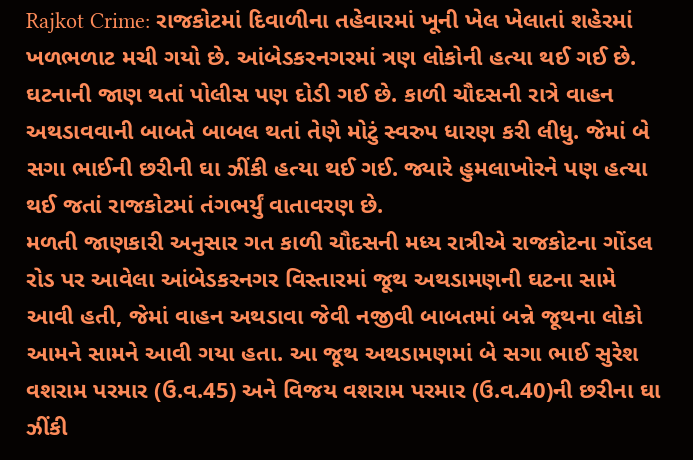Rajkot Crime: રાજકોટમાં દિવાળીના તહેવારમાં ખૂની ખેલ ખેલાતાં શહેરમાં ખળભળાટ મચી ગયો છે. આંબેડકરનગરમાં ત્રણ લોકોની હત્યા થઈ ગઈ છે. ઘટનાની જાણ થતાં પોલીસ પણ દોડી ગઈ છે. કાળી ચૌદસની રાત્રે વાહન અથડાવવાની બાબતે બાબલ થતાં તેણે મોટું સ્વરુપ ધારણ કરી લીધુ. જેમાં બે સગા ભાઈની છરીની ઘા ઝીંકી હત્યા થઈ ગઈ. જ્યારે હુમલાખોરને પણ હત્યા થઈ જતાં રાજકોટમાં તંગભર્યું વાતાવરણ છે.
મળતી જાણકારી અનુસાર ગત કાળી ચૌદસની મધ્ય રાત્રીએ રાજકોટના ગોંડલ રોડ પર આવેલા આંબેડકરનગર વિસ્તારમાં જૂથ અથડામણની ઘટના સામે આવી હતી, જેમાં વાહન અથડાવા જેવી નજીવી બાબતમાં બન્ને જૂથના લોકો આમને સામને આવી ગયા હતા. આ જૂથ અથડામણમાં બે સગા ભાઈ સુરેશ વશરામ પરમાર (ઉ.વ.45) અને વિજય વશરામ પરમાર (ઉ.વ.40)ની છરીના ઘા ઝીંકી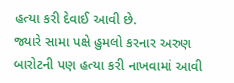હત્યા કરી દેવાઈ આવી છે.
જ્યારે સામા પક્ષે હુમલો કરનાર અરુણ બારોટની પણ હત્યા કરી નાખવામાં આવી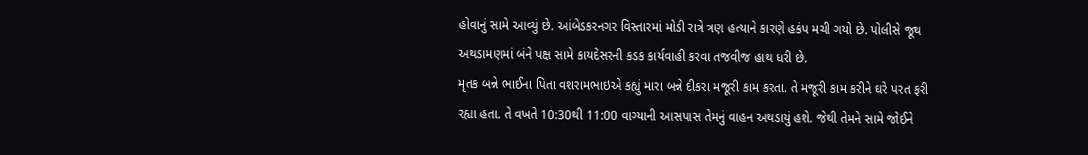હોવાનું સામે આવ્યું છે. આંબેડકરનગર વિસ્તારમાં મોડી રાત્રે ત્રણ હત્યાને કારણે હકંપ મચી ગયો છે. પોલીસે જૂથ અથડામણમાં બંને પક્ષ સામે કાયદેસરની કડક કાર્યવાહી કરવા તજવીજ હાથ ધરી છે.
મૃતક બન્ને ભાઈના પિતા વશરામભાઇએ કહ્યું મારા બન્ને દીકરા મજૂરી કામ કરતા. તે મજૂરી કામ કરીને ઘરે પરત ફરી રહ્યા હતા. તે વખતે 10:30થી 11:00 વાગ્યાની આસપાસ તેમનું વાહન અથડાયું હશે. જેથી તેમને સામે જોઈને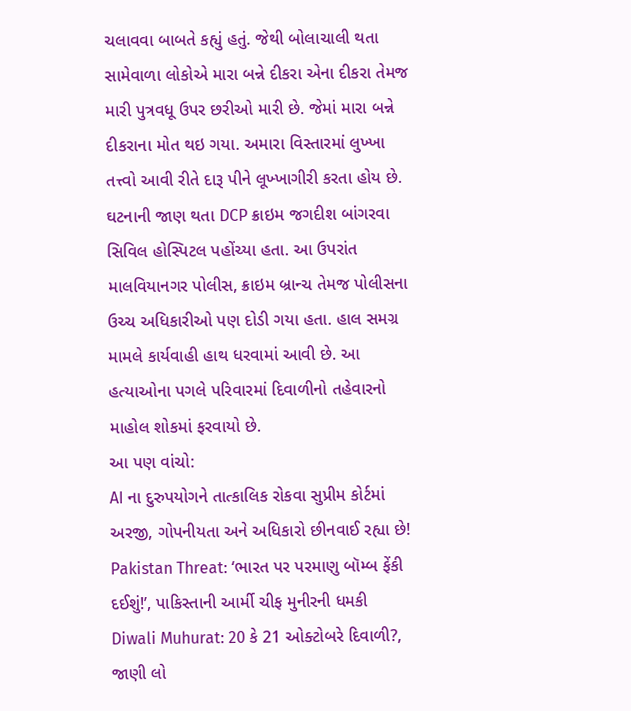ચલાવવા બાબતે કહ્યું હતું. જેથી બોલાચાલી થતા સામેવાળા લોકોએ મારા બન્ને દીકરા એના દીકરા તેમજ મારી પુત્રવધૂ ઉપર છરીઓ મારી છે. જેમાં મારા બન્ને દીકરાના મોત થઇ ગયા. અમારા વિસ્તારમાં લુખ્ખા તત્ત્વો આવી રીતે દારૂ પીને લૂખ્ખાગીરી કરતા હોય છે.
ઘટનાની જાણ થતા DCP ક્રાઇમ જગદીશ બાંગરવા સિવિલ હોસ્પિટલ પહોંચ્યા હતા. આ ઉપરાંત માલવિયાનગર પોલીસ, ક્રાઇમ બ્રાન્ચ તેમજ પોલીસના ઉચ્ચ અધિકારીઓ પણ દોડી ગયા હતા. હાલ સમગ્ર મામલે કાર્યવાહી હાથ ધરવામાં આવી છે. આ હત્યાઓના પગલે પરિવારમાં દિવાળીનો તહેવારનો માહોલ શોકમાં ફરવાયો છે.
આ પણ વાંચો:
AI ના દુરુપયોગને તાત્કાલિક રોકવા સુપ્રીમ કોર્ટમાં અરજી, ગોપનીયતા અને અધિકારો છીનવાઈ રહ્યા છે!
Pakistan Threat: ‘ભારત પર પરમાણુ બૉમ્બ ફેંકી દઈશું!’, પાકિસ્તાની આર્મી ચીફ મુનીરની ધમકી
Diwali Muhurat: 20 કે 21 ઓક્ટોબરે દિવાળી?, જાણી લો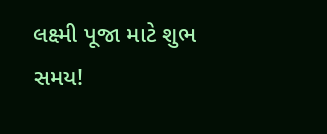લક્ષ્મી પૂજા માટે શુભ સમય!